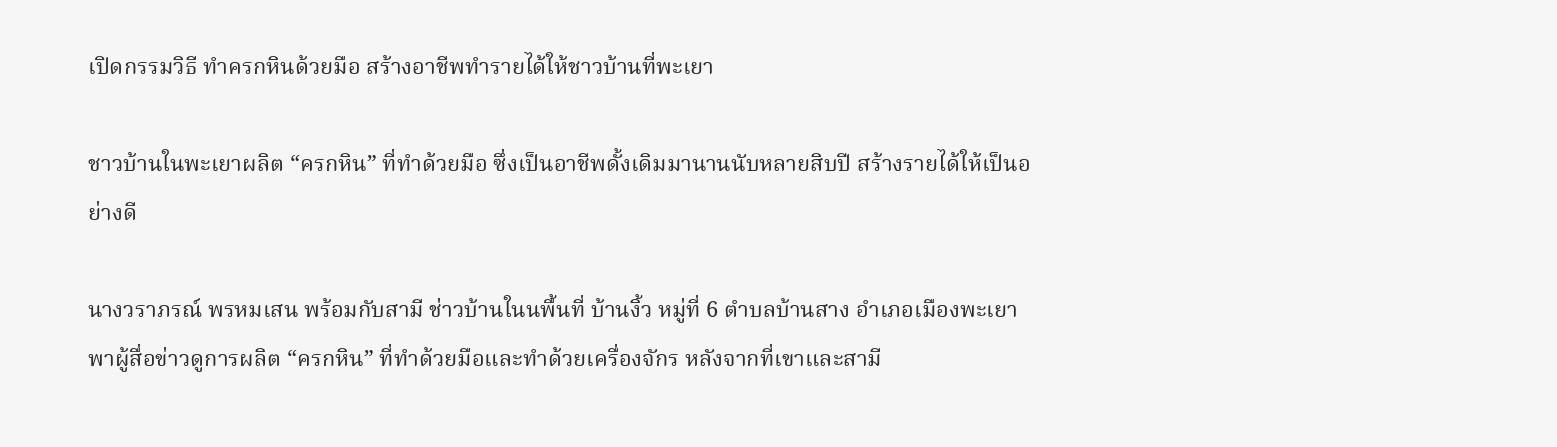เปิดกรรมวิธี ทำครกหินด้วยมือ สร้างอาชีพทำรายได้ให้ชาวบ้านที่พะเยา

ชาวบ้านในพะเยาผลิต “ครกหิน” ที่ทำด้วยมือ ซึ่งเป็นอาชีพดั้งเดิมมานานนับหลายสิบปี สร้างรายได้ให้เป็นอย่างดี

นางวราภรณ์ พรหมเสน พร้อมกับสามี ช่าวบ้านในนพื้นที่ บ้านงิ้ว หมู่ที่ 6 ตำบลบ้านสาง อำเภอเมืองพะเยา พาผู้สื่อข่าวดูการผลิต “ครกหิน” ที่ทำด้วยมือและทำด้วยเครื่องจักร หลังจากที่เขาและสามี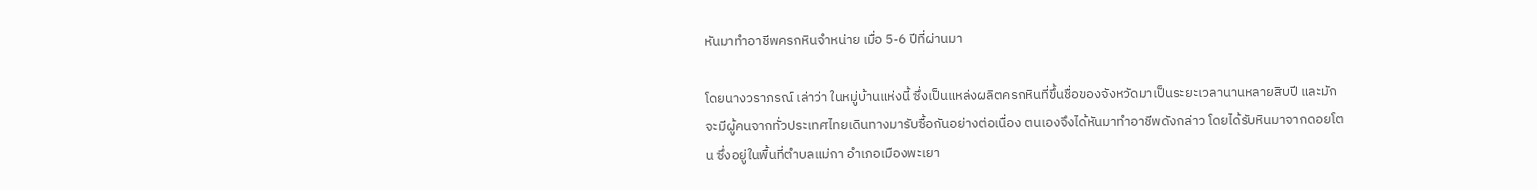หันมาทำอาชีพครกหินจำหน่าย เมื่อ 5-6 ปีที่ผ่านมา

โดยนางวราภรณ์ เล่าว่า ในหมู่บ้านแห่งนี้ ซึ่งเป็นแหล่งผลิตครกหินที่ขึ้นชื่อของจังหวัดมาเป็นระยะเวลานานหลายสิบปี และมักจะมีผู้คนจากทั่วประเทศไทยเดินทางมารับซื้อกันอย่างต่อเนื่อง ตนเองจึงได้หันมาทำอาชีพดังกล่าว โดยได้รับหินมาจากดอยโตน ซึ่งอยู่ในพื้นที่ตำบลแม่กา อำเภอเมืองพะเยา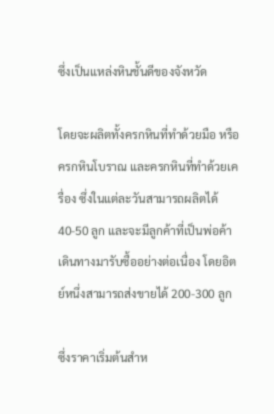ซึ่งเป็นแหล่งหินชั้นดีของจังหวัด

โดยจะผลิตทั้งครกหินที่ทำด้วยมือ หรือครกหินโบราณ และครกหินที่ทำด้วยเครื่อง ซึ่งในแต่ละวันสามารถผลิตได้ 40-50 ลูก และจะมีลูกค้าที่เป็นพ่อค้าเดินทางมารับซื้ออย่างต่อเนื่อง โดยอิตย์หนึ่งสามารถส่งขายได้ 200-300 ลูก

ซึ่งราคาเริ่มต้นสำห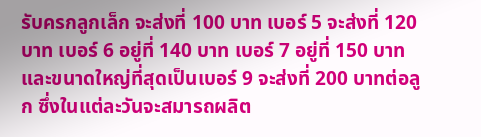รับครกลูกเล็ก จะส่งที่ 100 บาท เบอร์ 5 จะส่งที่ 120 บาท เบอร์ 6 อยู่ที่ 140 บาท เบอร์ 7 อยู่ที่ 150 บาท และขนาดใหญ่ที่สุดเป็นเบอร์ 9 จะส่งที่ 200 บาทต่อลูก ซึ่งในแต่ละวันจะสมารถผลิต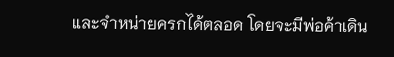และจำหน่ายครกได้ตลอด โดยจะมีพ่อค้าเดิน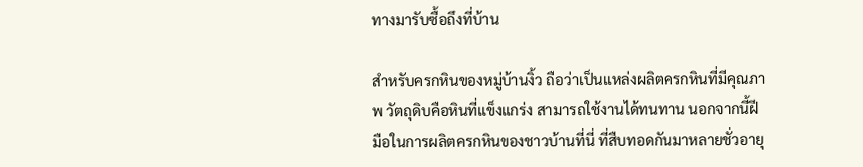ทางมารับซื้อถึงที่บ้าน

สำหรับครกหินของหมู่บ้านงิ้ว ถือว่าเป็นแหล่งผลิตครกหินที่มีคุณภาพ วัตถุดิบคือหินที่แข็งแกร่ง สามารถใช้งานได้ทนทาน นอกจากนี้ฝีมือในการผลิตครกหินของชาวบ้านที่นี่ ที่สืบทอดกันมาหลายชั่วอายุ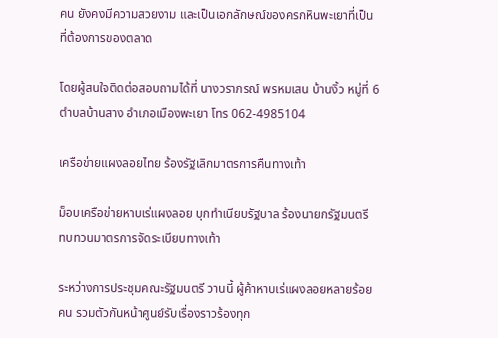คน ยังคงมีความสวยงาม และเป็นเอกลักษณ์ของครกหินพะเยาที่เป็นที่ต้องการของตลาด

โดยผู้สนใจติดต่อสอบถามได้ที่ นางวราภรณ์ พรหมเสน บ้านงิ้ว หมู่ที่ 6 ตำบลบ้านสาง อำเภอเมืองพะเยา โทร 062-4985104

เครือข่ายแผงลอยไทย ร้องรัฐเลิกมาตรการคืนทางเท้า

ม็อบเครือข่ายหาบเร่แผงลอย บุกทำเนียบรัฐบาล ร้องนายกรัฐมนตรี ทบทวนมาตรการจัดระเบียบทางเท้า

ระหว่างการประชุมคณะรัฐมนตรี วานนี้ ผู้ค้าหาบเร่แผงลอยหลายร้อยคน รวมตัวกันหน้าศูนย์รับเรื่องราวร้องทุก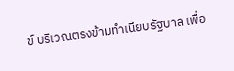ข์ บริเวณตรงข้ามทำเนียบรัฐบาล เพื่อ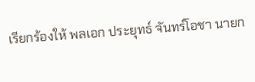เรียกร้องให้ พลเอก ประยุทธ์ จันทร์โอชา นายก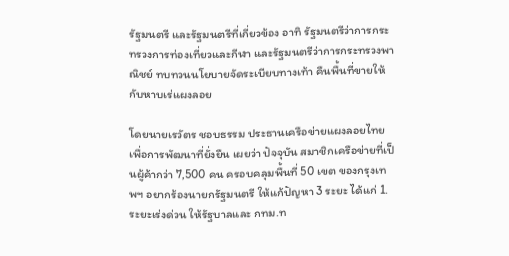รัฐมนตรี และรัฐมนตรีที่เกี่ยวข้อง อาทิ รัฐมนตรีว่าการกระทรวงการท่องเที่ยวและกีฬา และรัฐมนตรีว่าการกระทรวงพาณิชย์ ทบทวนนโยบายจัดระเบียบทางเท้า คืนพื้นที่ขายให้กับหาบเร่แผงลอย

โดยนายเรวัตร ชอบธรรม ประธานเครือข่ายแผงลอยไทยเพื่อการพัฒนาที่ยั่งยืน เผยว่า ปัจจุบัน สมาชิกเครือข่ายที่เป็นผู้ค้ากว่า 7,500 คน ครอบคลุมพื้นที่ 50 เขต ของกรุงเทพฯ อยากร้องนายกรัฐมนตรี ให้แก้ปัญหา 3 ระยะ ได้แก่ 1.ระยะเร่งด่วน ให้รัฐบาลและ กทม.ท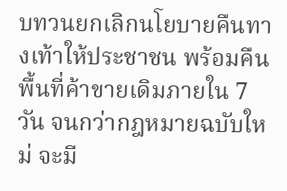บทวนยกเลิกนโยบายคืนทางเท้าให้ประชาชน พร้อมคืนพื้นที่ค้าขายเดิมภายใน 7 วัน จนกว่ากฎหมายฉบับใหม่ จะมี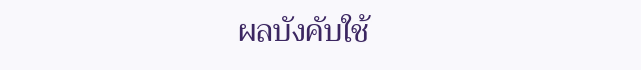ผลบังคับใช้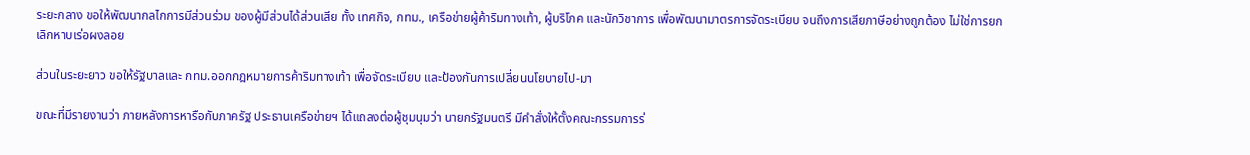ระยะกลาง ขอให้พัฒนากลไกการมีส่วนร่วม ของผู้มีส่วนได้ส่วนเสีย ทั้ง เทศกิจ, กทม., เครือข่ายผู้ค้าริมทางเท้า, ผู้บริโภค และนักวิชาการ เพื่อพัฒนามาตรการจัดระเบียบ จนถึงการเสียภาษีอย่างถูกต้อง ไม่ใช่การยกเลิกหาบเร่อผงลอย

ส่วนในระยะยาว ขอให้รัฐบาลและ กทม.ออกกฎหมายการค้าริมทางเท้า เพื่อจัดระเบียบ และป้องกันการเปลี่ยนนโยบายไป-มา

ขณะที่มีรายงานว่า ภายหลังการหารือกับภาครัฐ ประธานเครือข่ายฯ ได้แถลงต่อผู้ชุมนุมว่า นายกรัฐมนตรี มีคำสั่งให้ตั้งคณะกรรมการร่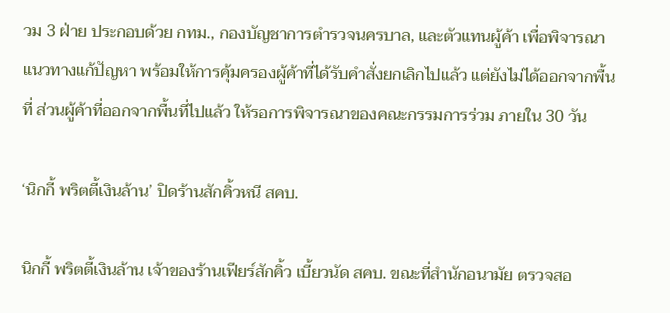วม 3 ฝ่าย ประกอบด้วย กทม., กองบัญชาการตำรวจนครบาล, และตัวแทนผู้ค้า เพื่อพิจารณาแนวทางแก้ปัญหา พร้อมให้การคุ้มครองผู้ค้าที่ได้รับคำสั่งยกเลิกไปแล้ว แต่ยังไม่ได้ออกจากพื้นที่ ส่วนผู้ค้าที่ออกจากพื้นที่ไปแล้ว ให้รอการพิจารณาของคณะกรรมการร่วม ภายใน 30 วัน

‘นิกกี้ พริตตี้เงินล้าน’ ปิดร้านสักคิ้วหนี สคบ.

นิกกี้ พริตตี้เงินล้าน เจ้าของร้านเฟียร์สักคิ้ว เบี้ยวนัด สคบ. ขณะที่สำนักอนามัย ตรวจสอ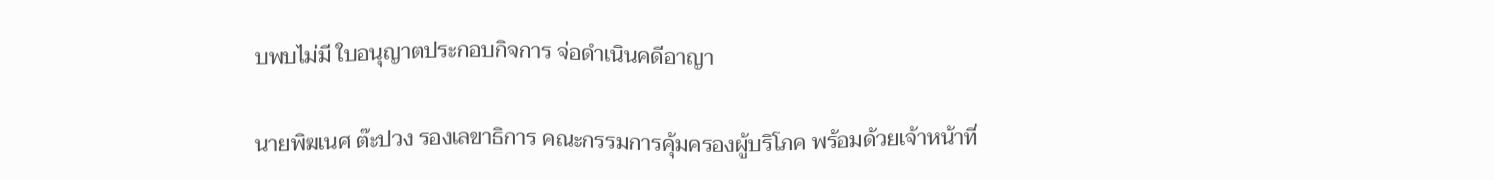บพบไม่มี ใบอนุญาตประกอบกิจการ จ่อดำเนินคดีอาญา

นายพิฆเนศ ต๊ะปวง รองเลขาธิการ คณะกรรมการคุ้มครองผู้บริโภค พร้อมด้วยเจ้าหน้าที่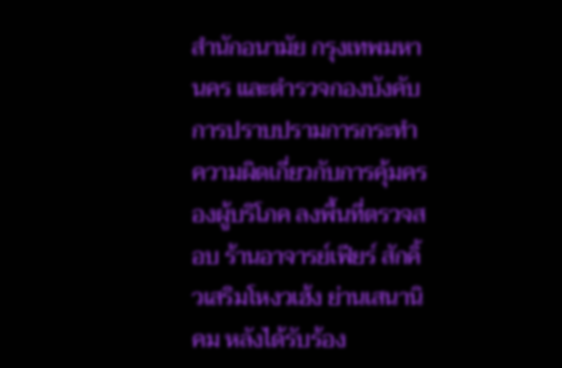สำนักอนามัย กรุงเทพมหานคร และตำรวจกองบังคับการปราบปรามการกระทำความผิดเกี่ยวกับการคุ้มครองผู้บริโภค ลงพื้นที่ตรวจสอบ ร้านอาจารย์เฟียร์ สักคิ้วเสริมโหงวเฮ้ง ย่านเสนานิคม หลังได้รับร้อง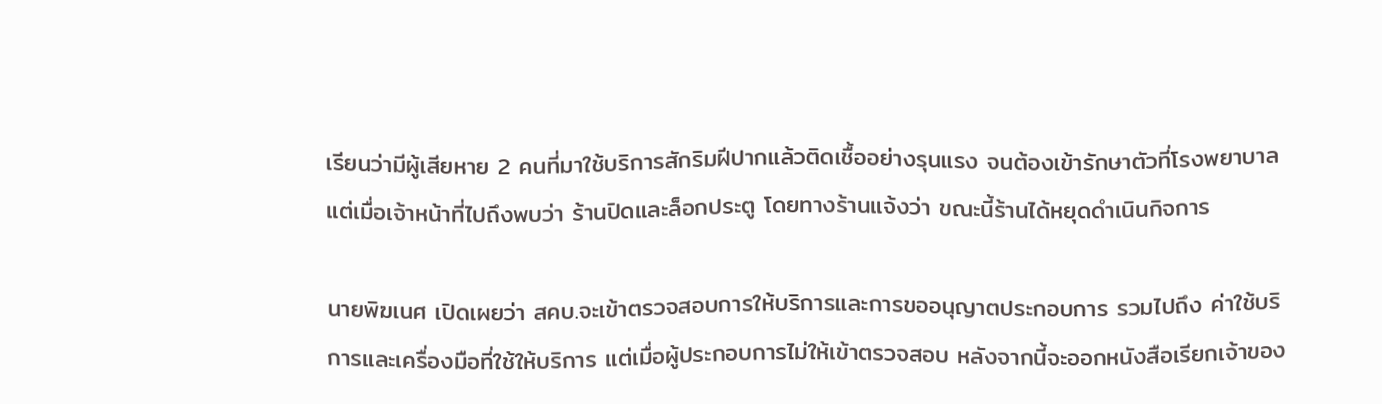เรียนว่ามีผู้เสียหาย 2 คนที่มาใช้บริการสักริมฝีปากแล้วติดเชื้ออย่างรุนแรง จนต้องเข้ารักษาตัวที่โรงพยาบาล แต่เมื่อเจ้าหน้าที่ไปถึงพบว่า ร้านปิดและล็อกประตู โดยทางร้านแจ้งว่า ขณะนี้ร้านได้หยุดดำเนินกิจการ

นายพิฆเนศ เปิดเผยว่า สคบ.จะเข้าตรวจสอบการให้บริการและการขออนุญาตประกอบการ รวมไปถึง ค่าใช้บริการและเครื่องมือที่ใช้ให้บริการ แต่เมื่อผู้ประกอบการไม่ให้เข้าตรวจสอบ หลังจากนี้จะออกหนังสือเรียกเจ้าของ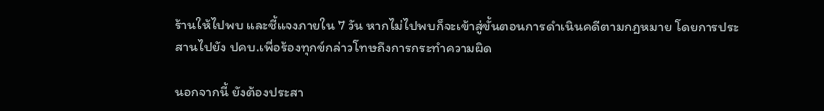ร้านให้ไปพบ และชี้แจงภายใน 7 วัน หากไม่ไปพบก็จะเข้าสู่ขั้นตอนการดำเนินคดีตามกฎหมาย โดยการประสานไปยัง ปคบ.เพื่อร้องทุกข์กล่าวโทษถึงการกระทำความผิด

นอกจากนี้ ยังต้องประสา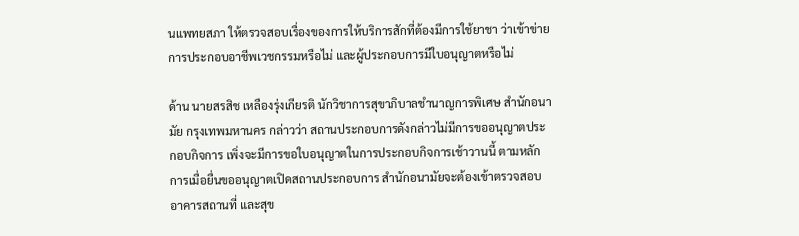นแพทยสภา ให้ตรวจสอบเรื่องของการให้บริการสักที่ต้องมีการใช้ยาชา ว่าเข้าข่ายการประกอบอาชีพเวชกรรมหรือไม่ และผู้ประกอบการมีใบอนุญาตหรือไม่

ด้าน นายสรสิช เหลืองรุ่งเกียรติ นักวิชาการสุขาภิบาลชำนาญการพิเศษ สำนักอนามัย กรุงเทพมหานคร กล่าวว่า สถานประกอบการดังกล่าวไม่มีการขออนุญาตประกอบกิจการ เพิ่งจะมีการขอใบอนุญาตในการประกอบกิจการเช้าวานนี้ ตามหลักการเมื่อยื่นขออนุญาตเปิดสถานประกอบการ สำนักอนามัยจะต้องเข้าตรวจสอบอาคารสถานที่ และสุข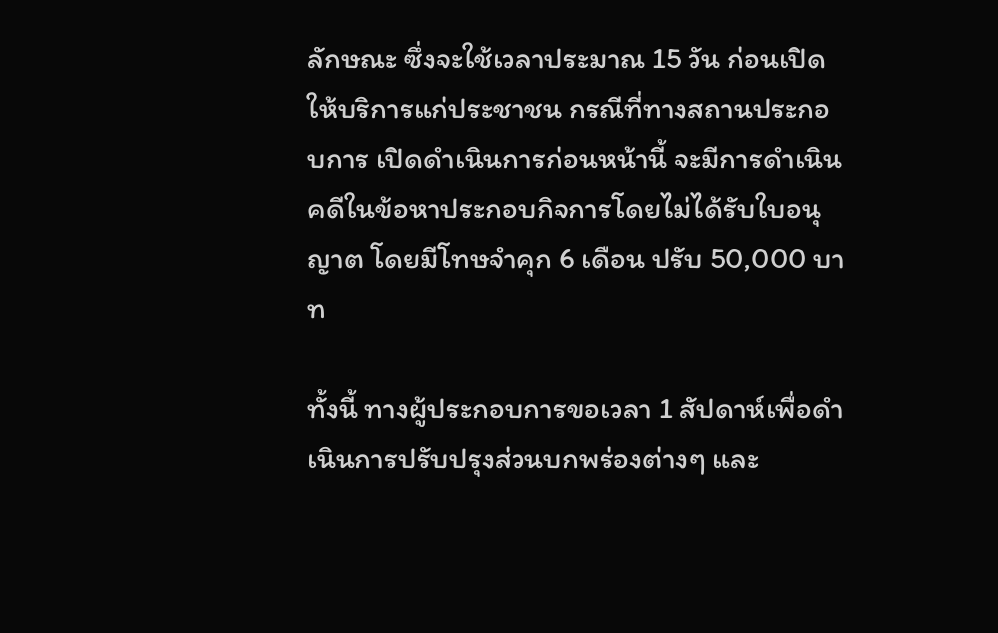ลักษณะ ซึ่งจะใช้เวลาประมาณ 15 วัน ก่อนเปิดให้บริการแก่ประชาชน กรณีที่ทางสถานประกอบการ เปิดดำเนินการก่อนหน้านี้ จะมีการดำเนินคดีในข้อหาประกอบกิจการโดยไม่ได้รับใบอนุญาต โดยมีโทษจำคุก 6 เดือน ปรับ 50,000 บาท

ทั้งนี้ ทางผู้ประกอบการขอเวลา 1 สัปดาห์เพื่อดำเนินการปรับปรุงส่วนบกพร่องต่างๆ และ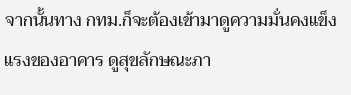จากนั้นทาง กทม.ก็จะต้องเข้ามาดูความมั่นคงแข็งแรงของอาคาร ดูสุขลักษณะภา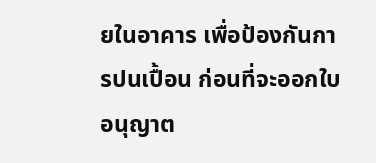ยในอาคาร เพื่อป้องกันการปนเปื้อน ก่อนที่จะออกใบอนุญาต